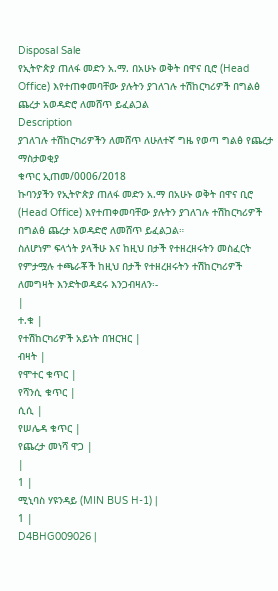Disposal Sale
የኢትዮጵያ ጠለፋ መድን አ.ማ. በአሁኑ ወቅት በዋና ቢሮ (Head Office) እየተጠቀመባቸው ያሉትን ያገለገሉ ተሽከርካሪዎች በግልፅ ጨረታ አወዳድሮ ለመሸጥ ይፈልጋል
Description
ያገለገሉ ተሽከርካሪዎችን ለመሸጥ ለሁለተኛ ግዜ የወጣ ግልፅ የጨረታ ማስታወቂያ
ቁጥር ኢጠመ/0006/2018
ኩባንያችን የኢትዮጵያ ጠለፋ መድን አ.ማ በአሁኑ ወቅት በዋና ቢሮ (Head Office) እየተጠቀመባቸው ያሉትን ያገለገሉ ተሽከርካሪዎች በግልፅ ጨረታ አወዳድሮ ለመሸጥ ይፈልጋል።
ስለሆነም ፍላጎት ያላችሁ እና ከዚህ በታች የተዘረዘሩትን መስፈርት የምታሟሉ ተጫራቾች ከዚህ በታች የተዘረዘሩትን ተሽከርካሪዎች ለመግዛት እንድትወዳደሩ እንጋብዛለን፡-
|
ተ.ቁ |
የተሽከርካሪዎች አይነት በዝርዝር |
ብዛት |
የሞተር ቁጥር |
የሻንሲ ቁጥር |
ሲሲ |
የሠሌዳ ቁጥር |
የጨረታ መነሻ ዋጋ |
|
1 |
ሚኒባስ ሃዩንዳይ (MIN BUS H-1) |
1 |
D4BHG009026 |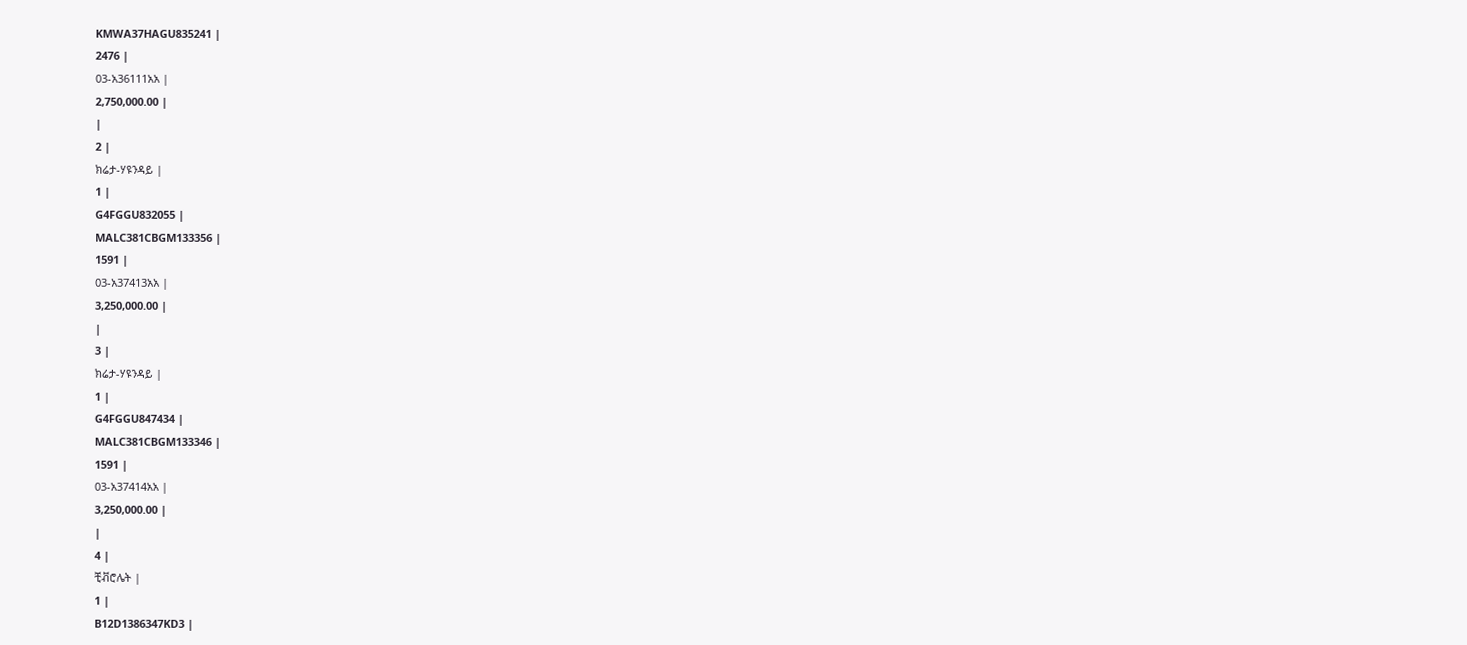KMWA37HAGU835241 |
2476 |
03-አ36111አአ |
2,750,000.00 |
|
2 |
ክሬታ-ሃዩንዳይ |
1 |
G4FGGU832055 |
MALC381CBGM133356 |
1591 |
03-አ37413አአ |
3,250,000.00 |
|
3 |
ክሬታ-ሃዩንዳይ |
1 |
G4FGGU847434 |
MALC381CBGM133346 |
1591 |
03-አ37414አአ |
3,250,000.00 |
|
4 |
ቺቭሮሌት |
1 |
B12D1386347KD3 |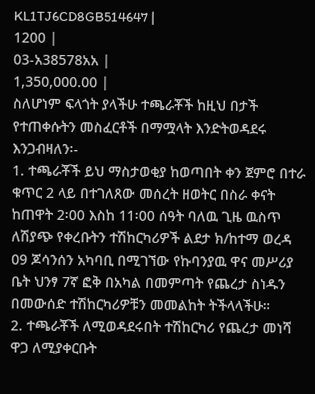KL1TJ6CD8GB514647 |
1200 |
03-አ38578አአ |
1,350,000.00 |
ስለሆነም ፍላጎት ያላችሁ ተጫራቾች ከዚህ በታች የተጠቀሱትን መስፈርቶች በማሟላት እንድትወዳደሩ እንጋብዛለን፡-
1. ተጫራቾች ይህ ማስታወቂያ ከወጣበት ቀን ጀምሮ በተራ ቁጥር 2 ላይ በተገለጸው መሰረት ዘወትር በስራ ቀናት ከጠዋት 2፡00 እስከ 11፡00 ሰዓት ባለዉ ጊዜ ዉስጥ ለሽያጭ የቀረቡትን ተሽከርካሪዎች ልደታ ክ/ከተማ ወረዳ 09 ጆሳንሰን አካባቢ በሚገኘው የኩባንያዉ ዋና መሥሪያ ቤት ህንፃ 7ኛ ፎቅ በአካል በመምጣት የጨረታ ስነዱን በመውሰድ ተሽከርካሪዎቹን መመልከት ትችላላችሁ።
2. ተጫራቾች ለሚወዳደሩበት ተሽከርካሪ የጨረታ መነሻ ዋጋ ለሚያቀርቡት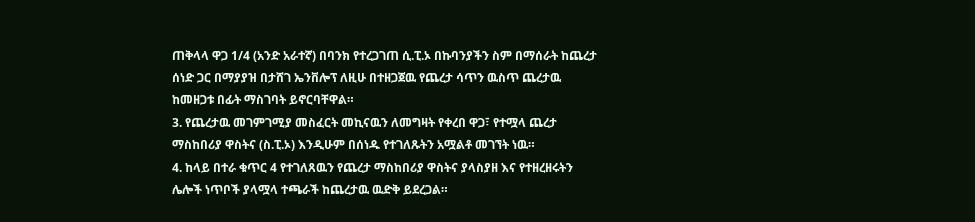ጠቅላላ ዋጋ 1/4 (አንድ አራተኛ) በባንክ የተረጋገጠ ሲ.ፒ.ኦ በኩባንያችን ስም በማሰራት ከጨረታ ሰነድ ጋር በማያያዝ በታሸገ ኤንቨሎፕ ለዚሁ በተዘጋጀዉ የጨረታ ሳጥን ዉስጥ ጨረታዉ ከመዘጋቱ በፊት ማስገባት ይኖርባቸዋል።
3. የጨረታዉ መገምገሚያ መስፈርት መኪናዉን ለመግዛት የቀረበ ዋጋ፣ የተሟላ ጨረታ ማስከበሪያ ዋስትና (ስ.ፒ.ኦ) እንዲሁም በሰነዱ የተገለጹትን አሟልቶ መገኘት ነዉ።
4. ከላይ በተራ ቁጥር 4 የተገለጸዉን የጨረታ ማስከበሪያ ዋስትና ያላስያዘ እና የተዘረዘሩትን ሌሎች ነጥቦች ያላሟላ ተጫራች ከጨረታዉ ዉድቅ ይደረጋል።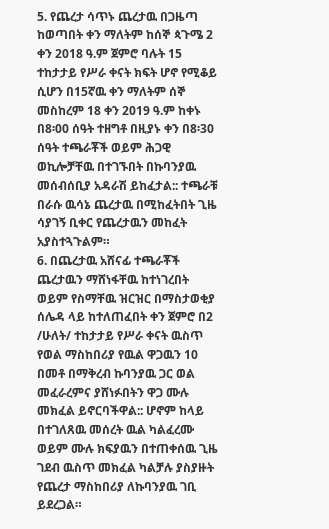5. የጨረታ ሳጥኑ ጨረታዉ በጋዜጣ ከወጣበት ቀን ማለትም ከሰኞ ጳጉሜ 2 ቀን 2018 ዓ.ም ጀምሮ ባሉት 15 ተከታታይ የሥራ ቀናት ክፍት ሆኖ የሚቆይ ሲሆን በ15ኛዉ ቀን ማለትም ሰኞ መስከረም 18 ቀን 2019 ዓ.ም ከቀኑ በ8፡00 ሰዓት ተዘግቶ በዚያኑ ቀን በ8፡30 ሰዓት ተጫራቾች ወይም ሕጋዊ ወኪሎቻቸዉ በተገኙበት በኩባንያዉ መሰብሰቢያ አዳራሽ ይከፈታል:: ተጫራቹ በራሱ ዉሳኔ ጨረታዉ በሚከፈትበት ጊዜ ሳያገኝ ቢቀር የጨረታዉን መከፈት አያስተጓጉልም።
6. በጨረታዉ አሸናፊ ተጫራቾች ጨረታዉን ማሸነፋቸዉ ከተነገረበት ወይም የስማቸዉ ዝርዝር በማስታወቂያ ሰሌዳ ላይ ከተለጠፈበት ቀን ጀምሮ በ2 /ሁለት/ ተከታታይ የሥራ ቀናት ዉስጥ የወል ማስከበሪያ የዉል ዋጋዉን 10 በመቶ በማቅረብ ኩባንያዉ ጋር ወል መፈራረምና ያሸነፉበትን ዋጋ ሙሉ መክፈል ይኖርባችዋል:: ሆኖም ከላይ በተገለጸዉ መሰረት ዉል ካልፈረሙ ወይም ሙሉ ክፍያዉን በተጠቀሰዉ ጊዜ ገደብ ዉስጥ መክፈል ካልቻሉ ያስያዙት የጨረታ ማስከበሪያ ለኩባንያዉ ገቢ ይደረጋል።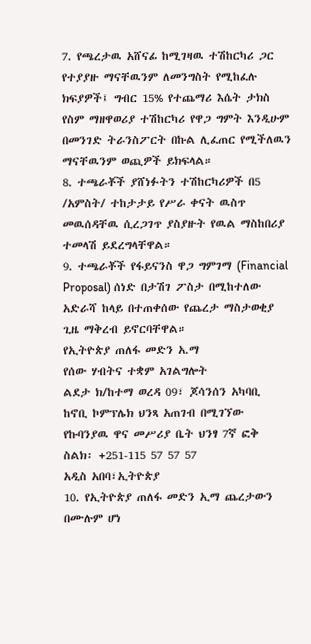7. የጫረታዉ አሸናፊ ከሚገዛዉ ተሽከርካሪ ጋር የተያያዙ ማናቸዉንም ለመንግስት የሚከፈሉ ክፍያዎች፤ ግብር 15% የተጨማሪ እሴት ታክስ የስም ማዘዋወሪያ ተሽከርካሪ የዋጋ ግምት እንዲሁም በመንገድ ትራንስፖርት በኩል ሊፈጠር የሚችለዉን ማናቸዉንም ወጪዎች ይክፍላል።
8. ተጫራቾች ያሸነፉትን ተሽከርካሪዎች በ5 /አምስት/ ተከታታይ የሥራ ቀናት ዉስጥ መዉሰዳቸዉ ሲረጋገጥ ያስያዙት የዉል ማስከበሪያ ተመላሽ ይደረግላቸዋል።
9. ተጫራቾች የፋይናንስ ዋጋ ግምገማ (Financial Proposal) ሰነድ በታሽገ ፖስታ በሚከተለው አድራሻ ከላይ በተጠቀሰው የጨረታ ማስታወቂያ ጊዜ ማቅረብ ይኖርባቸዋል።
የኢትዮጵያ ጠለፋ መድን አ.ማ
የሰው ሃብትና ተቋም አገልግሎት
ልደታ ክ/ከተማ ወረዳ 09፣ ጆሳንሰን አካባቢ
ከኖቢ ኮምፕሌክ ህንጻ አጠገብ በሚገኘው
የኩባንያዉ ዋና መሥሪያ ቤት ህንፃ 7ኛ ፎቅ
ስልክ፡ +251-115 57 57 57
አዲስ አበባ፣ኢትዮጵያ
10. የኢትዮጵያ ጠለፋ መድን ኢማ ጨረታውን በሙሉም ሆነ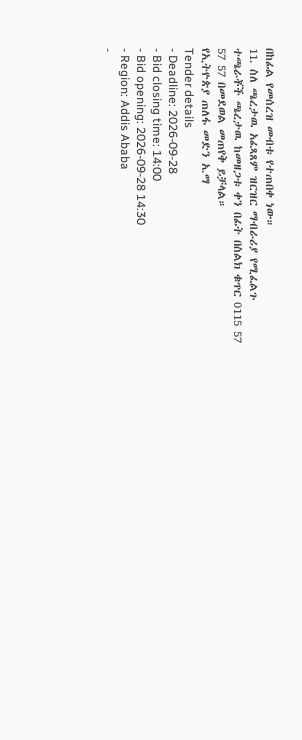በከፊል የመሰረዝ መብቱ የተጠበቀ ነው።
11. ስለ ጫረታዉ አፈጻጸም ዝርዝር ማብራሪያ የሚፈልጉ ተጫራቾች ጫረታዉ ከመዘጋቱ ቀን በፊት በስልክ ቁጥር 0115 57 57 57 በመደወል መጠየቅ ይቻላል።
የኢትዮጵያ ጠለፋ መድን አ.ማ
Tender details
- Deadline: 2026-09-28
- Bid closing time: 14:00
- Bid opening: 2026-09-28 14:30
- Region: Addis Ababa
-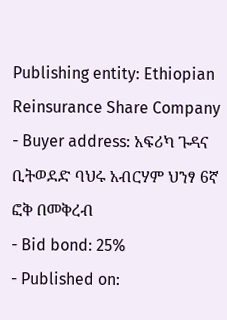Publishing entity: Ethiopian Reinsurance Share Company
- Buyer address: አፍሪካ ጉዳና ቢትወደድ ባህሩ አብርሃም ህንፃ 6ኛ ፎቅ በመቅረብ
- Bid bond: 25%
- Published on: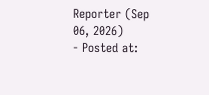Reporter (Sep 06, 2026)
- Posted at: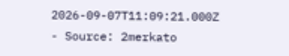2026-09-07T11:09:21.000Z
- Source: 2merkato